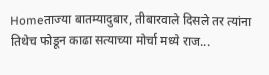Homeताज्या बातम्यादुबार, तीबारवाले दिसले तर त्यांना तिथेच फोडून काढा सत्याच्या मोर्चा मध्ये राज...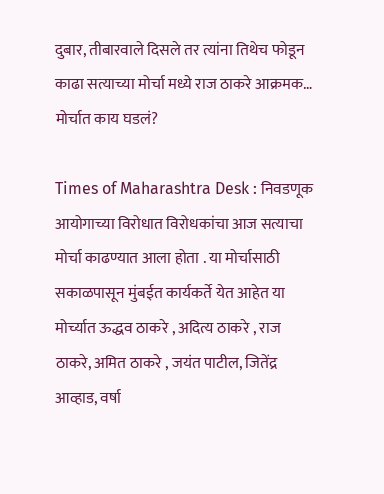दुबार, तीबारवाले दिसले तर त्यांना तिथेच फोडून काढा सत्याच्या मोर्चा मध्ये राज ठाकरे आक्रमक… मोर्चात काय घडलं?

Times of Maharashtra Desk : निवडणूक आयोगाच्या विरोधात विरोधकांचा आज सत्याचा मोर्चा काढण्यात आला होता . या मोर्चासाठी सकाळपासून मुंबईत कार्यकर्ते येत आहेत या मोर्च्यात ऊद्धव ठाकरे , अदित्य ठाकरे , राज ठाकरे, अमित ठाकरे , जयंत पाटील, जितेंद्र आव्हाड, वर्षा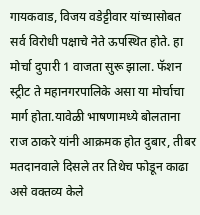गायकवाड, विजय वडेट्टीवार यांच्यासोबत सर्व विरोधी पक्षाचे नेते ऊपस्थित होते. हा मोर्चा दुपारी 1 वाजता सुरू झाला. फॅशन स्ट्रीट ते महानगरपालिके असा या मोर्चाचा मार्ग होता.यावेळी भाषणामध्ये बोलताना राज ठाकरे यांनी आक्रमक होत दुबार, तीबर मतदानवाले दिसले तर तिथेच फोडून काढा असे वक्तव्य केले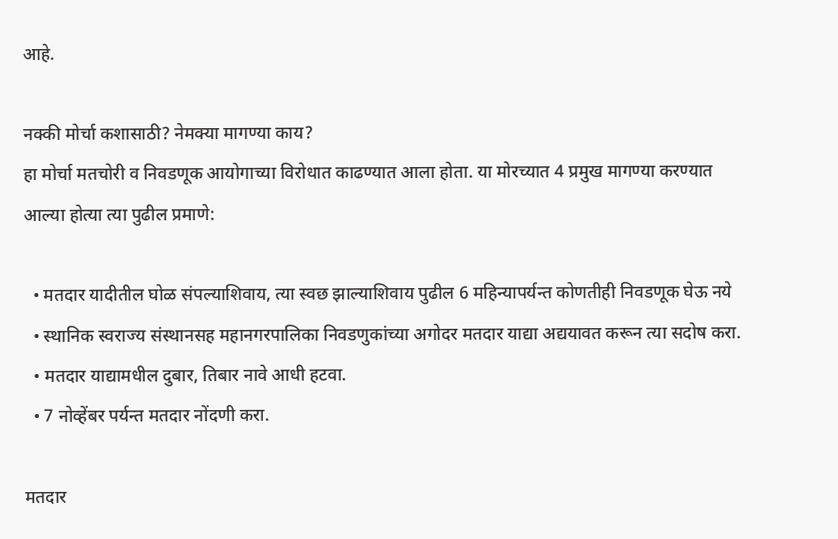आहे.

नक्की मोर्चा कशासाठी? नेमक्या मागण्या काय?
हा मोर्चा मतचोरी व निवडणूक आयोगाच्या विरोधात काढण्यात आला होता. या मोरच्यात 4 प्रमुख मागण्या करण्यात आल्या होत्या त्या पुढील प्रमाणे:

  • मतदार यादीतील घोळ संपल्याशिवाय, त्या स्वछ झाल्याशिवाय पुढील 6 महिन्यापर्यन्त कोणतीही निवडणूक घेऊ नये
  • स्थानिक स्वराज्य संस्थानसह महानगरपालिका निवडणुकांच्या अगोदर मतदार याद्या अद्ययावत करून त्या सदोष करा.
  • मतदार याद्यामधील दुबार, तिबार नावे आधी हटवा.
  • 7 नोव्हेंबर पर्यन्त मतदार नोंदणी करा.

मतदार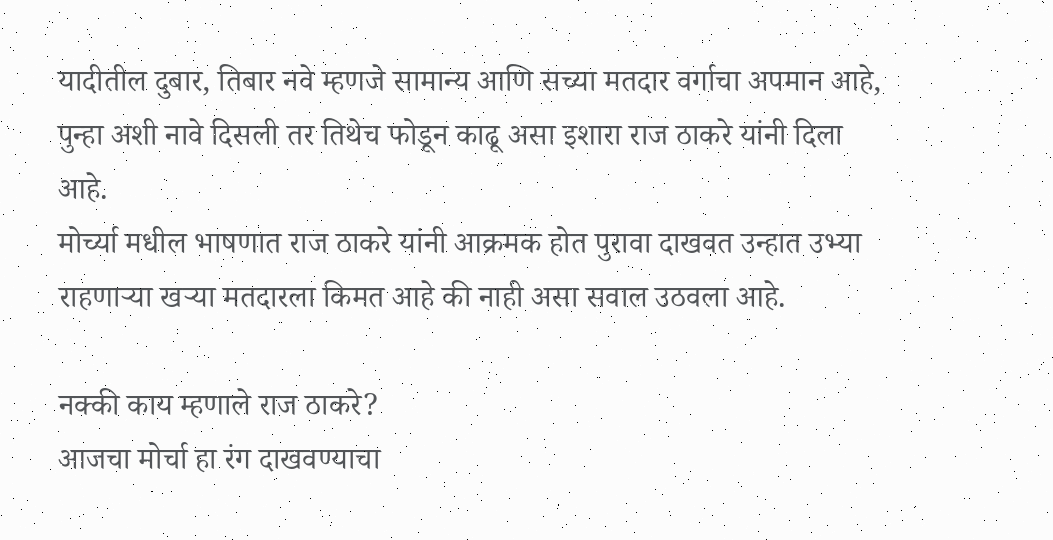यादीतील दुबार, तिबार नवे म्हणजे सामान्य आणि सच्या मतदार वर्गाचा अपमान आहे, पुन्हा अशी नावे दिसली तर तिथेच फोडून काढू असा इशारा राज ठाकरे यांनी दिला आहे.
मोर्च्या मधील भाषणात राज ठाकरे यांनी आक्रमक होत पुरावा दाखवत उन्हात उभ्या राहणाऱ्या खऱ्या मतदारला किमत आहे की नाही असा सवाल उठवला आहे.

नक्की काय म्हणाले राज ठाकरे?
आजचा मोर्चा हा रंग दाखवण्याचा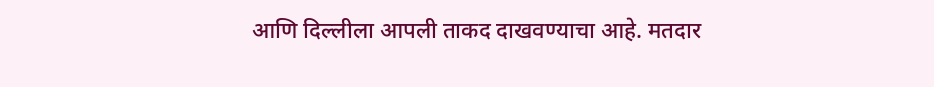आणि दिल्लीला आपली ताकद दाखवण्याचा आहे. मतदार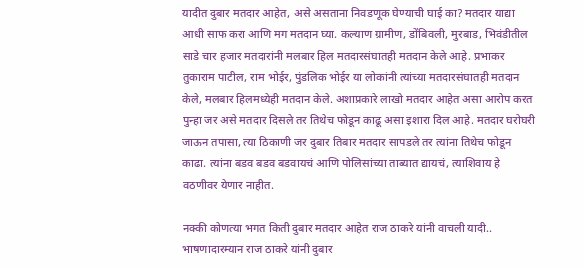यादीत दुबार मतदार आहेत, असे असताना निवडणूक घेण्याची घाई का? मतदार याद्या आधी साफ करा आणि मग मतदान घ्या. कल्याण ग्रामीण, डोंबिवली, मुरबाड, भिवंडीतील साडे चार हजार मतदारांनी मलबार हिल मतदारसंघातही मतदान केले आहे. प्रभाकर तुकाराम पाटील, राम भोईर, पुंडलिक भोईर या लोकांनी त्यांच्या मतदारसंघातही मतदान केले, मलबार हिलमध्येही मतदान केले. अशाप्रकारे लाखो मतदार आहेत असा आरोप करत पुन्हा जर असे मतदार दिसले तर तिथेच फोडून काढू असा इशारा दिल आहे. मतदार घरोघरी जाऊन तपासा, त्या ठिकाणी जर दुबार तिबार मतदार सापडले तर त्यांना तिथेच फोडून काढा. त्यांना बडव बडव बडवायचं आणि पोलिसांच्या ताब्यात द्यायचं, त्याशिवाय हे वठणीवर येणार नाहीत.

नक्की कोणत्या भगत किती दुबार मतदार आहेत राज ठाकरे यांनी वाचली यादी..
भाषणादारम्यान राज ठाकरे यांनी दुबार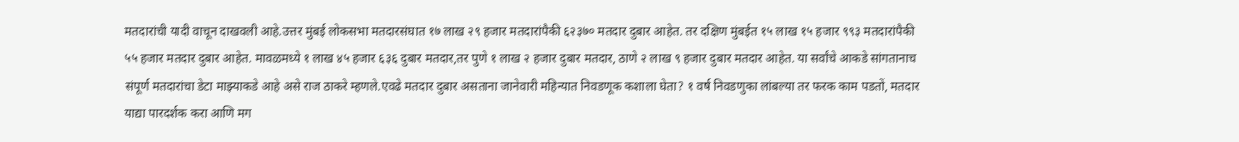मतदारांची यादी वाचून दाखवली आहे.उत्तर मुंबई लोकसभा मतदारसंघात १७ लाख २९ हजार मतदारांपैकी ६२३७० मतदार दुबार आहेत. तर दक्षिण मुंबईत १५ लाख १५ हजार ९९३ मतदारांपैकी ५५ हजार मतदार दुबार आहेत. मावळमध्ये १ लाख ४५ हजार ६३६ दुबार मतदार,तर पुणे १ लाख २ हजार दुबार मतदार, ठाणे २ लाख ९ हजार दुबार मतदार आहेत. या सर्वांचे आकडे सांगतानाच संपूर्ण मतदारांचा डेटा माझ्याकडे आहे असे राज ठाकरे म्हणले.एवढे मतदार दुबार असताना जानेवारी महिन्यात निवडणूक कशाला घेता? १ वर्ष निवडणुका लांबल्या तर फरक काम पडतों, मतदार याद्या पारदर्शक करा आणि मग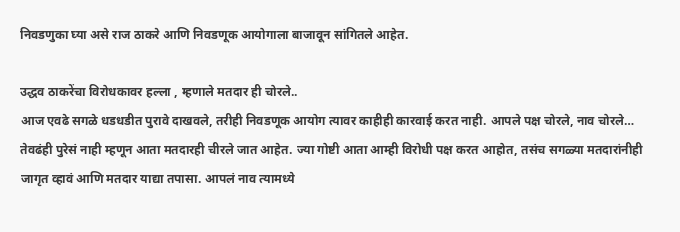निवडणुका घ्या असे राज ठाकरे आणि निवडणूक आयोगाला बाजावून सांगितले आहेत.

उद्धव ठाकरेंचा विरोधकावर हल्ला , म्हणाले मतदार ही चोरले..
आज एवढे सगळे धडधडीत पुरावे दाखवले, तरीही निवडणूक आयोग त्यावर काहीही कारवाई करत नाही. आपले पक्ष चोरले, नाव चोरले… तेवढंही पुरेसं नाही म्हणून आता मतदारही चीरले जात आहेत. ज्या गोष्टी आता आम्ही विरोधी पक्ष करत आहोत, तसंच सगळ्या मतदारांनीही जागृत व्हावं आणि मतदार याद्या तपासा. आपलं नाव त्यामध्ये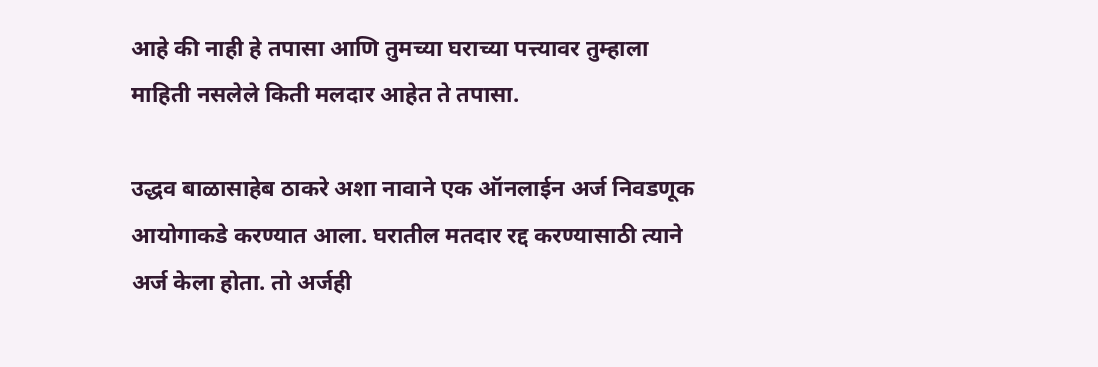आहे की नाही हे तपासा आणि तुमच्या घराच्या पत्त्यावर तुम्हाला माहिती नसलेले किती मलदार आहेत ते तपासा.

उद्धव बाळासाहेब ठाकरे अशा नावाने एक ऑनलाईन अर्ज निवडणूक आयोगाकडे करण्यात आला. घरातील मतदार रद्द करण्यासाठी त्याने अर्ज केला होता. तो अर्जही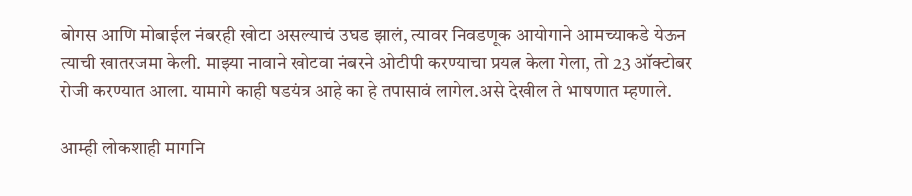बोगस आणि मोबाईल नंबरही खोटा असल्याचं उघड झालं, त्यावर निवडणूक आयोगाने आमच्याकडे येऊन त्याची खातरजमा केली. माझ्या नावाने खोटवा नंबरने ओटीपी करण्याचा प्रयत्न केला गेला, तो 23 ऑक्टोबर रोजी करण्यात आला. यामागे काही षडयंत्र आहे का हे तपासावं लागेल.असे देखील ते भाषणात म्हणाले.

आम्ही लोकशाही मागनि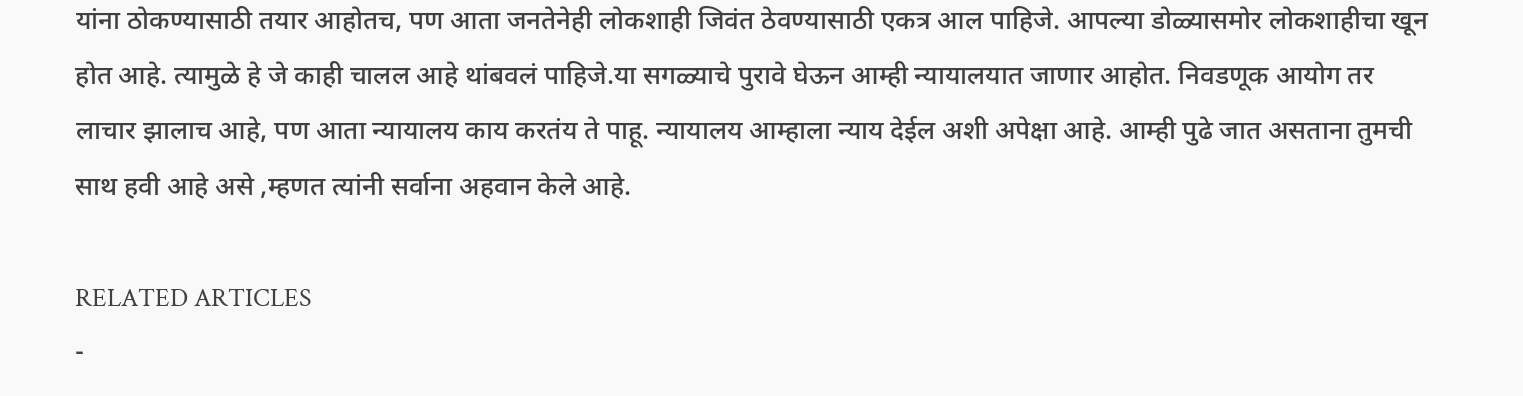यांना ठोकण्यासाठी तयार आहोतच, पण आता जनतेनेही लोकशाही जिवंत ठेवण्यासाठी एकत्र आल पाहिजे. आपल्या डोळ्यासमोर लोकशाहीचा खून होत आहे. त्यामुळे हे जे काही चालल आहे थांबवलं पाहिजे.या सगळ्याचे पुरावे घेऊन आम्ही न्यायालयात जाणार आहोत. निवडणूक आयोग तर लाचार झालाच आहे, पण आता न्यायालय काय करतंय ते पाहू. न्यायालय आम्हाला न्याय देईल अशी अपेक्षा आहे. आम्ही पुढे जात असताना तुमची साथ हवी आहे असे ,म्हणत त्यांनी सर्वाना अहवान केले आहे.

RELATED ARTICLES
-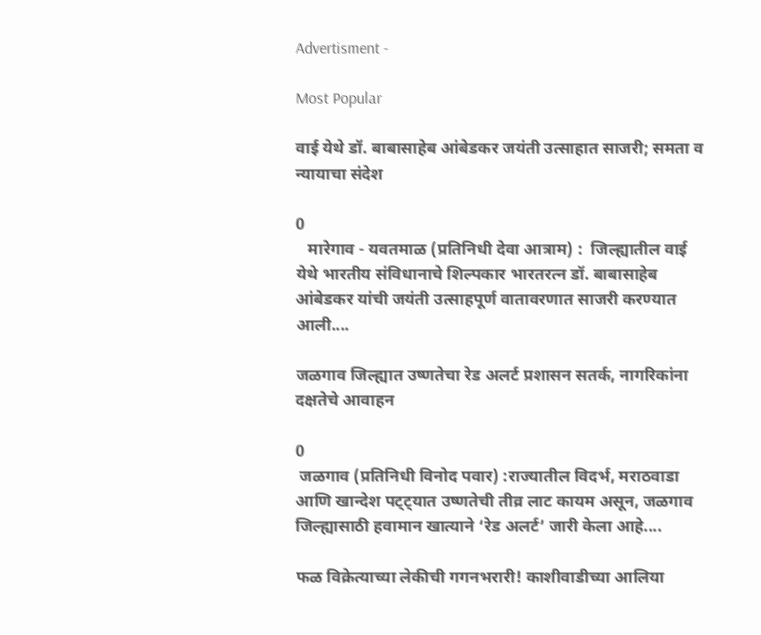Advertisment -

Most Popular

वाई येथे डॉ. बाबासाहेब आंबेडकर जयंती उत्साहात साजरी; समता व न्यायाचा संदेश

0
   मारेगाव - यवतमाळ (प्रतिनिधी देवा आत्राम) :  जिल्ह्यातील वाई येथे भारतीय संविधानाचे शिल्पकार भारतरत्न डॉ. बाबासाहेब आंबेडकर यांची जयंती उत्साहपूर्ण वातावरणात साजरी करण्यात आली....

जळगाव जिल्ह्यात उष्णतेचा रेड अलर्ट प्रशासन सतर्क, नागरिकांना दक्षतेचे आवाहन

0
 जळगाव (प्रतिनिधी विनोद पवार) :राज्यातील विदर्भ, मराठवाडा आणि खान्देश पट्ट्यात उष्णतेची तीव्र लाट कायम असून, जळगाव जिल्ह्यासाठी हवामान खात्याने ‘रेड अलर्ट’ जारी केला आहे....

फळ विक्रेत्याच्या लेकीची गगनभरारी! काशीवाडीच्या आलिया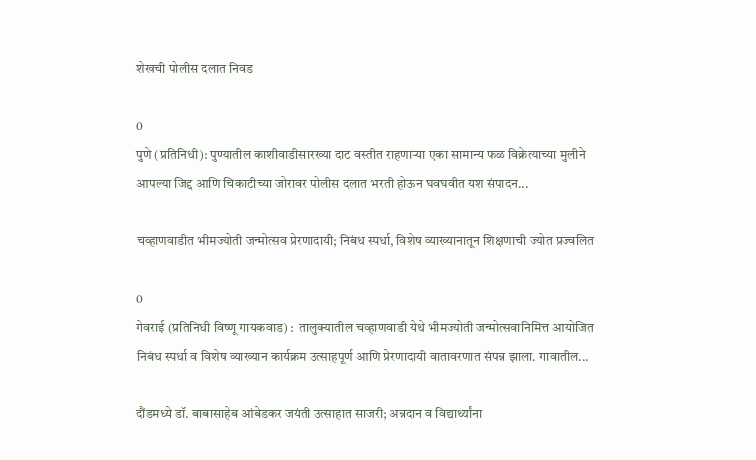शेखची पोलीस दलात निवड

0
पुणे (प्रतिनिधी): पुण्यातील काशीवाडीसारख्या दाट वस्तीत राहणाऱ्या एका सामान्य फळ विक्रेत्याच्या मुलीने आपल्या जिद्द आणि चिकाटीच्या जोरावर पोलीस दलात भरती होऊन घवघवीत यश संपादन...

चव्हाणवाडीत भीमज्योती जन्मोत्सव प्रेरणादायी; निबंध स्पर्धा, विशेष व्याख्यानातून शिक्षणाची ज्योत प्रज्वलित

0
गेवराई (प्रतिनिधी विष्णू गायकवाड) :  तालुक्यातील चव्हाणवाडी येथे भीमज्योती जन्मोत्सवानिमित्त आयोजित निबंध स्पर्धा व विशेष व्याख्यान कार्यक्रम उत्साहपूर्ण आणि प्रेरणादायी वातावरणात संपन्न झाला. गावातील...

दौंडमध्ये डॉ. बाबासाहेब आंबेडकर जयंती उत्साहात साजरी; अन्नदान व विद्यार्थ्यांना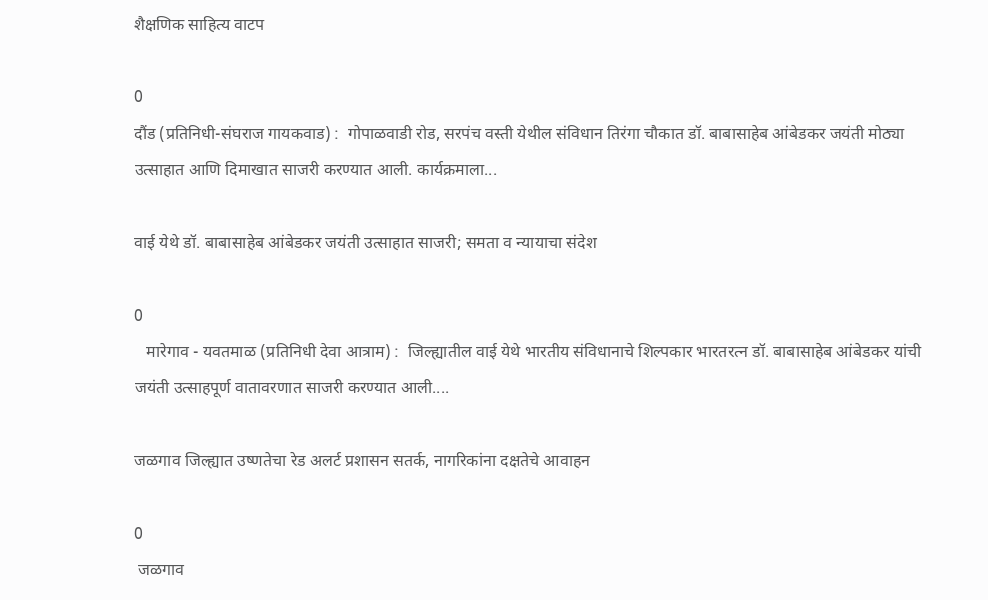शैक्षणिक साहित्य वाटप

0
दौंड (प्रतिनिधी-संघराज गायकवाड) :  गोपाळवाडी रोड, सरपंच वस्ती येथील संविधान तिरंगा चौकात डॉ. बाबासाहेब आंबेडकर जयंती मोठ्या उत्साहात आणि दिमाखात साजरी करण्यात आली. कार्यक्रमाला...

वाई येथे डॉ. बाबासाहेब आंबेडकर जयंती उत्साहात साजरी; समता व न्यायाचा संदेश

0
   मारेगाव - यवतमाळ (प्रतिनिधी देवा आत्राम) :  जिल्ह्यातील वाई येथे भारतीय संविधानाचे शिल्पकार भारतरत्न डॉ. बाबासाहेब आंबेडकर यांची जयंती उत्साहपूर्ण वातावरणात साजरी करण्यात आली....

जळगाव जिल्ह्यात उष्णतेचा रेड अलर्ट प्रशासन सतर्क, नागरिकांना दक्षतेचे आवाहन

0
 जळगाव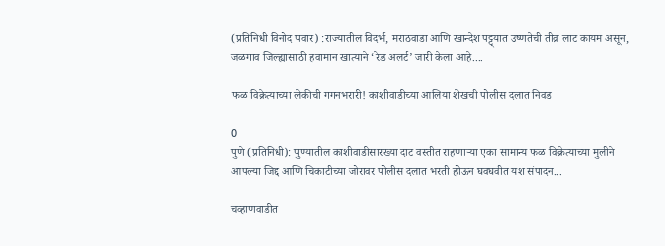(प्रतिनिधी विनोद पवार) :राज्यातील विदर्भ, मराठवाडा आणि खान्देश पट्ट्यात उष्णतेची तीव्र लाट कायम असून, जळगाव जिल्ह्यासाठी हवामान खात्याने ‘रेड अलर्ट’ जारी केला आहे....

फळ विक्रेत्याच्या लेकीची गगनभरारी! काशीवाडीच्या आलिया शेखची पोलीस दलात निवड

0
पुणे (प्रतिनिधी): पुण्यातील काशीवाडीसारख्या दाट वस्तीत राहणाऱ्या एका सामान्य फळ विक्रेत्याच्या मुलीने आपल्या जिद्द आणि चिकाटीच्या जोरावर पोलीस दलात भरती होऊन घवघवीत यश संपादन...

चव्हाणवाडीत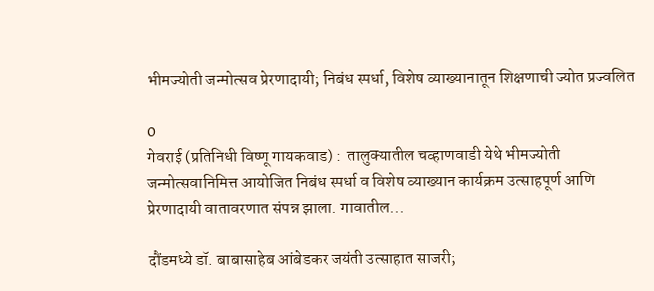भीमज्योती जन्मोत्सव प्रेरणादायी; निबंध स्पर्धा, विशेष व्याख्यानातून शिक्षणाची ज्योत प्रज्वलित

0
गेवराई (प्रतिनिधी विष्णू गायकवाड) :  तालुक्यातील चव्हाणवाडी येथे भीमज्योती जन्मोत्सवानिमित्त आयोजित निबंध स्पर्धा व विशेष व्याख्यान कार्यक्रम उत्साहपूर्ण आणि प्रेरणादायी वातावरणात संपन्न झाला. गावातील...

दौंडमध्ये डॉ. बाबासाहेब आंबेडकर जयंती उत्साहात साजरी;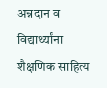अन्नदान व विद्यार्थ्यांना शैक्षणिक साहित्य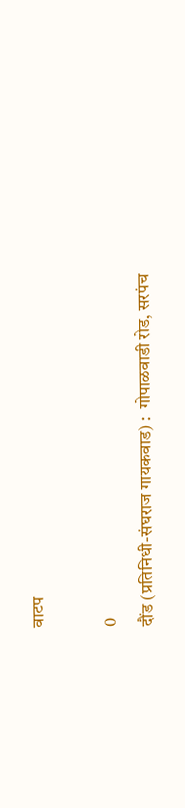वाटप

0
दौंड (प्रतिनिधी-संघराज गायकवाड) :  गोपाळवाडी रोड, सरपंच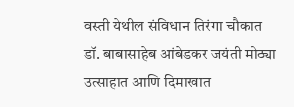वस्ती येथील संविधान तिरंगा चौकात डॉ. बाबासाहेब आंबेडकर जयंती मोठ्या उत्साहात आणि दिमाखात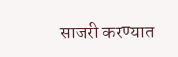साजरी करण्यात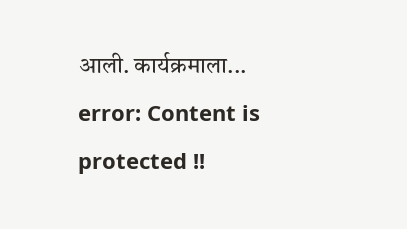आली. कार्यक्रमाला...
error: Content is protected !!